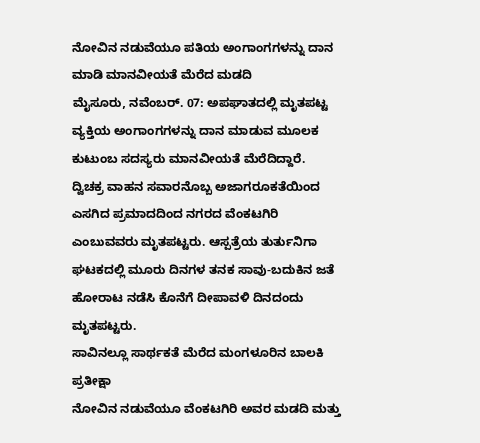ನೋವಿನ ನಡುವೆಯೂ ಪತಿಯ ಅಂಗಾಂಗಗಳನ್ನು ದಾನ ಮಾಡಿ ಮಾನವೀಯತೆ ಮೆರೆದ ಮಡದಿ
ಮೈಸೂರು, ನವೆಂಬರ್. 07: ಅಪಘಾತದಲ್ಲಿ ಮೃತಪಟ್ಟ ವ್ಯಕ್ತಿಯ ಅಂಗಾಂಗಗಳನ್ನು ದಾನ ಮಾಡುವ ಮೂಲಕ ಕುಟುಂಬ ಸದಸ್ಯರು ಮಾನವೀಯತೆ ಮೆರೆದಿದ್ದಾರೆ.
ದ್ವಿಚಕ್ರ ವಾಹನ ಸವಾರನೊಬ್ಬ ಅಜಾಗರೂಕತೆಯಿಂದ ಎಸಗಿದ ಪ್ರಮಾದದಿಂದ ನಗರದ ವೆಂಕಟಗಿರಿ ಎಂಬುವವರು ಮೃತಪಟ್ಟರು. ಆಸ್ಪತ್ರೆಯ ತುರ್ತುನಿಗಾ ಘಟಕದಲ್ಲಿ ಮೂರು ದಿನಗಳ ತನಕ ಸಾವು-ಬದುಕಿನ ಜತೆ ಹೋರಾಟ ನಡೆಸಿ ಕೊನೆಗೆ ದೀಪಾವಳಿ ದಿನದಂದು ಮೃತಪಟ್ಟರು.
ಸಾವಿನಲ್ಲೂ ಸಾರ್ಥಕತೆ ಮೆರೆದ ಮಂಗಳೂರಿನ ಬಾಲಕಿ ಪ್ರತೀಕ್ಷಾ
ನೋವಿನ ನಡುವೆಯೂ ವೆಂಕಟಗಿರಿ ಅವರ ಮಡದಿ ಮತ್ತು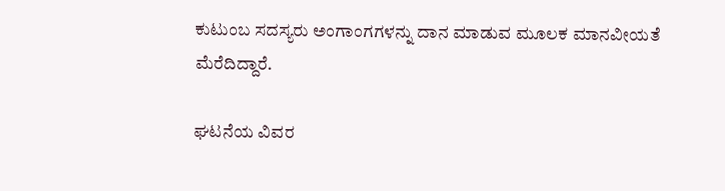ಕುಟುಂಬ ಸದಸ್ಯರು ಅಂಗಾಂಗಗಳನ್ನು ದಾನ ಮಾಡುವ ಮೂಲಕ ಮಾನವೀಯತೆ ಮೆರೆದಿದ್ದಾರೆ.

ಘಟನೆಯ ವಿವರ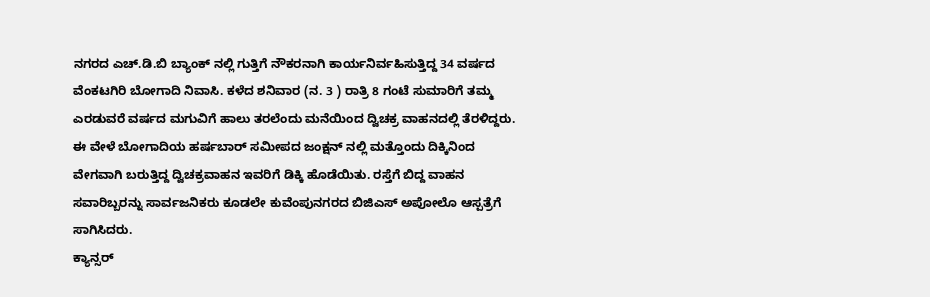ನಗರದ ಎಚ್.ಡಿ.ಬಿ ಬ್ಯಾಂಕ್ ನಲ್ಲಿ ಗುತ್ತಿಗೆ ನೌಕರನಾಗಿ ಕಾರ್ಯನಿರ್ವಹಿಸುತ್ತಿದ್ದ 34 ವರ್ಷದ ವೆಂಕಟಗಿರಿ ಬೋಗಾದಿ ನಿವಾಸಿ. ಕಳೆದ ಶನಿವಾರ (ನ. 3 ) ರಾತ್ರಿ 8 ಗಂಟೆ ಸುಮಾರಿಗೆ ತಮ್ಮ ಎರಡುವರೆ ವರ್ಷದ ಮಗುವಿಗೆ ಹಾಲು ತರಲೆಂದು ಮನೆಯಿಂದ ದ್ವಿಚಕ್ರ ವಾಹನದಲ್ಲಿ ತೆರಳಿದ್ದರು.
ಈ ವೇಳೆ ಬೋಗಾದಿಯ ಹರ್ಷಬಾರ್ ಸಮೀಪದ ಜಂಕ್ಷನ್ ನಲ್ಲಿ ಮತ್ತೊಂದು ದಿಕ್ಕಿನಿಂದ ವೇಗವಾಗಿ ಬರುತ್ತಿದ್ದ ದ್ವಿಚಕ್ರವಾಹನ ಇವರಿಗೆ ಡಿಕ್ಕಿ ಹೊಡೆಯಿತು. ರಸ್ತೆಗೆ ಬಿದ್ದ ವಾಹನ ಸವಾರಿಬ್ಬರನ್ನು ಸಾರ್ವಜನಿಕರು ಕೂಡಲೇ ಕುವೆಂಪುನಗರದ ಬಿಜಿಎಸ್ ಅಪೋಲೊ ಆಸ್ಪತ್ರೆಗೆ ಸಾಗಿಸಿದರು.
ಕ್ಯಾನ್ಸರ್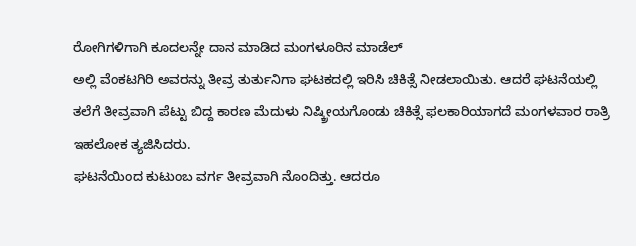ರೋಗಿಗಳಿಗಾಗಿ ಕೂದಲನ್ನೇ ದಾನ ಮಾಡಿದ ಮಂಗಳೂರಿನ ಮಾಡೆಲ್
ಅಲ್ಲಿ ವೆಂಕಟಗಿರಿ ಅವರನ್ನು ತೀವ್ರ ತುರ್ತುನಿಗಾ ಘಟಕದಲ್ಲಿ ಇರಿಸಿ ಚಿಕಿತ್ಸೆ ನೀಡಲಾಯಿತು. ಆದರೆ ಘಟನೆಯಲ್ಲಿ ತಲೆಗೆ ತೀವ್ರವಾಗಿ ಪೆಟ್ಟು ಬಿದ್ದ ಕಾರಣ ಮೆದುಳು ನಿಷ್ಕ್ರೀಯಗೊಂಡು ಚಿಕಿತ್ಸೆ ಫಲಕಾರಿಯಾಗದೆ ಮಂಗಳವಾರ ರಾತ್ರಿ ಇಹಲೋಕ ತ್ಯಜಿಸಿದರು.
ಘಟನೆಯಿಂದ ಕುಟುಂಬ ವರ್ಗ ತೀವ್ರವಾಗಿ ನೊಂದಿತ್ತು. ಆದರೂ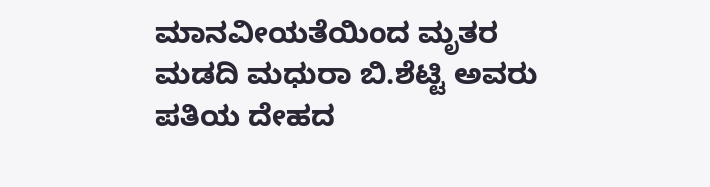ಮಾನವೀಯತೆಯಿಂದ ಮೃತರ ಮಡದಿ ಮಧುರಾ ಬಿ.ಶೆಟ್ಟಿ ಅವರು ಪತಿಯ ದೇಹದ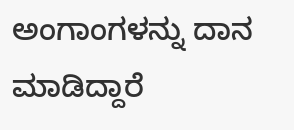ಅಂಗಾಂಗಳನ್ನು ದಾನ ಮಾಡಿದ್ದಾರೆ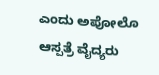ಎಂದು ಅಪೋಲೊ ಆಸ್ಪತ್ರೆ ವೈದ್ಯರು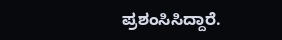ಪ್ರಶಂಸಿಸಿದ್ದಾರೆ.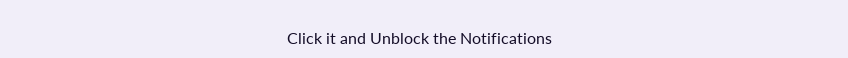Click it and Unblock the Notifications